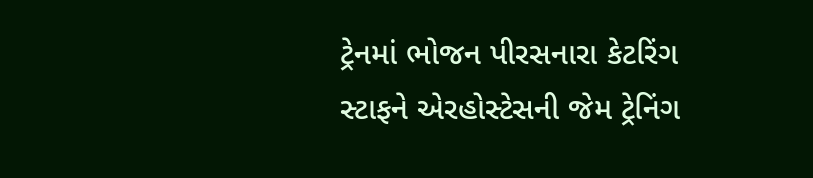ટ્રેનમાં ભોજન પીરસનારા કેટરિંગ સ્ટાફને એરહોસ્ટેસની જેમ ટ્રેનિંગ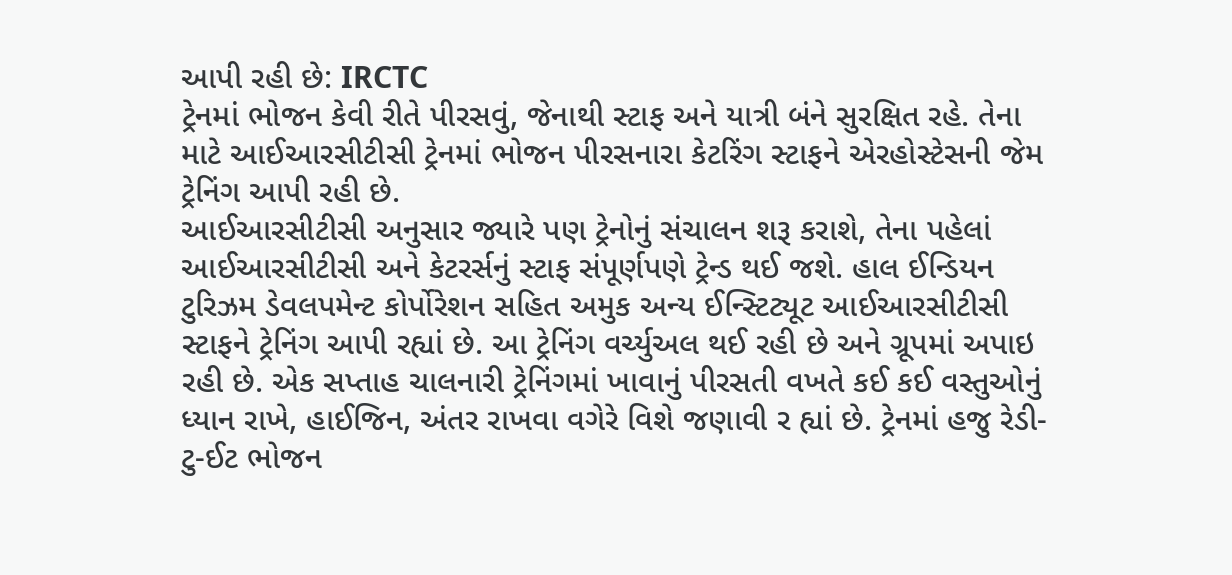આપી રહી છે: IRCTC
ટ્રેનમાં ભોજન કેવી રીતે પીરસવું, જેનાથી સ્ટાફ અને યાત્રી બંને સુરક્ષિત રહે. તેના માટે આઈઆરસીટીસી ટ્રેનમાં ભોજન પીરસનારા કેટરિંગ સ્ટાફને એરહોસ્ટેસની જેમ ટ્રેનિંગ આપી રહી છે.
આઈઆરસીટીસી અનુસાર જ્યારે પણ ટ્રેનોનું સંચાલન શરૂ કરાશે, તેના પહેલાં આઈઆરસીટીસી અને કેટરર્સનું સ્ટાફ સંપૂર્ણપણે ટ્રેન્ડ થઈ જશે. હાલ ઈન્ડિયન ટુરિઝમ ડેવલપમેન્ટ કોર્પોરેશન સહિત અમુક અન્ય ઈન્સ્ટિટ્યૂટ આઈઆરસીટીસી સ્ટાફને ટ્રેનિંગ આપી રહ્યાં છે. આ ટ્રેનિંગ વર્ચ્યુઅલ થઈ રહી છે અને ગ્રૂપમાં અપાઇ રહી છે. એક સપ્તાહ ચાલનારી ટ્રેનિંગમાં ખાવાનું પીરસતી વખતે કઈ કઈ વસ્તુઓનું ધ્યાન રાખે, હાઈજિન, અંતર રાખવા વગેરે વિશે જણાવી ર હ્યાં છે. ટ્રેનમાં હજુ રેડી-ટુ-ઈટ ભોજન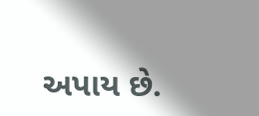અપાય છે.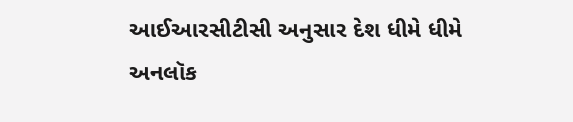આઈઆરસીટીસી અનુસાર દેશ ધીમે ધીમે અનલૉક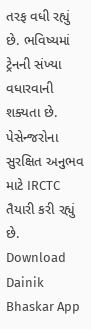તરફ વધી રહ્યું છે. ભવિષ્યમાં ટ્રેનની સંખ્યા વધારવાની શક્યતા છે. પેસેન્જરોના સુરક્ષિત અનુભવ માટે IRCTC તૈયારી કરી રહ્યું છે.
Download Dainik Bhaskar App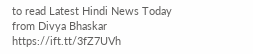to read Latest Hindi News Today
from Divya Bhaskar https://ift.tt/3fZ7UVh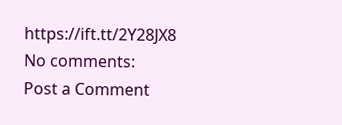https://ift.tt/2Y28JX8
No comments:
Post a Comment